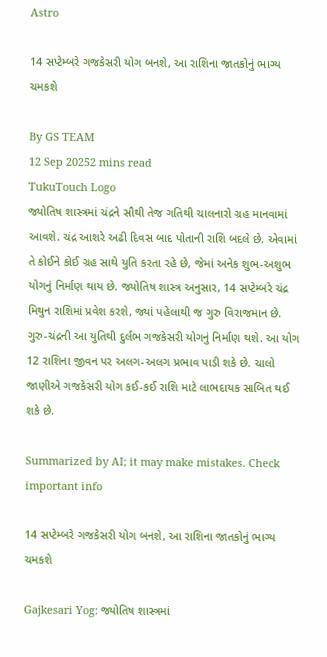Astro

14 સપ્ટેમ્બરે ગજકેસરી યોગ બનશે, આ રાશિના જાતકોનું ભાગ્ય ચમકશે

By GS TEAM
12 Sep 20252 mins read
TukuTouch Logo
જ્યોતિષ શાસ્ત્રમાં ચંદ્રને સૌથી તેજ ગતિથી ચાલનારો ગ્રહ માનવામાં આવશે. ચંદ્ર આશરે અઢી દિવસ બાદ પોતાની રાશિ બદલે છે. એવામાં તે કોઈને કોઈ ગ્રહ સાથે યુતિ કરતા રહે છે, જેમાં અનેક શુભ-અશુભ યોગનું નિર્માણ થાય છે. જ્યોતિષ શાસ્ત્ર અનુસાર, 14 સપ્ટેમ્બરે ચંદ્ર મિથુન રાશિમાં પ્રવેશ કરશે, જ્યાં પહેલાથી જ ગુરુ વિરાજમાન છે. ગુરુ-ચંદ્રની આ યુતિથી દુર્લભ ગજકેસરી યોગનું નિર્માણ થશે. આ યોગ 12 રાશિના જીવન પર અલગ-અલગ પ્રભાવ પાડી શકે છે. ચાલો જાણીએ ગજકેસરી યોગ કઈ-કઈ રાશિ માટે લાભદાયક સાબિત થઈ શકે છે.

Summarized by AI; it may make mistakes. Check important info

14 સપ્ટેમ્બરે ગજકેસરી યોગ બનશે, આ રાશિના જાતકોનું ભાગ્ય ચમકશે

Gajkesari Yog: જ્યોતિષ શાસ્ત્રમાં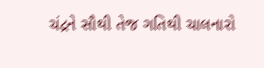ચંદ્રને સૌથી તેજ ગતિથી ચાલનારો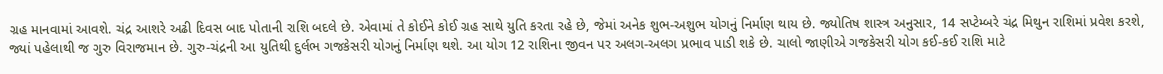ગ્રહ માનવામાં આવશે. ચંદ્ર આશરે અઢી દિવસ બાદ પોતાની રાશિ બદલે છે. એવામાં તે કોઈને કોઈ ગ્રહ સાથે યુતિ કરતા રહે છે, જેમાં અનેક શુભ-અશુભ યોગનું નિર્માણ થાય છે. જ્યોતિષ શાસ્ત્ર અનુસાર, 14 સપ્ટેમ્બરે ચંદ્ર મિથુન રાશિમાં પ્રવેશ કરશે, જ્યાં પહેલાથી જ ગુરુ વિરાજમાન છે. ગુરુ-ચંદ્રની આ યુતિથી દુર્લભ ગજકેસરી યોગનું નિર્માણ થશે. આ યોગ 12 રાશિના જીવન પર અલગ-અલગ પ્રભાવ પાડી શકે છે. ચાલો જાણીએ ગજકેસરી યોગ કઈ-કઈ રાશિ માટે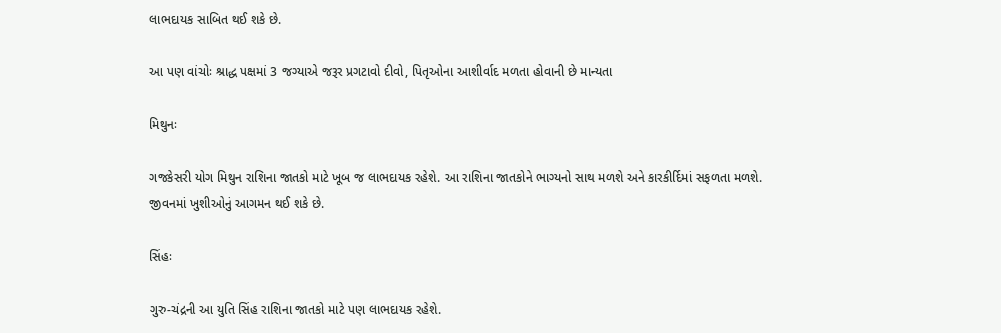લાભદાયક સાબિત થઈ શકે છે.

આ પણ વાંચોઃ શ્રાદ્ધ પક્ષમાં 3 જગ્યાએ જરૂર પ્રગટાવો દીવો, પિતૃઓના આશીર્વાદ મળતા હોવાની છે માન્યતા

મિથુનઃ

ગજકેસરી યોગ મિથુન રાશિના જાતકો માટે ખૂબ જ લાભદાયક રહેશે. આ રાશિના જાતકોને ભાગ્યનો સાથ મળશે અને કારકીર્દિમાં સફળતા મળશે. જીવનમાં ખુશીઓનું આગમન થઈ શકે છે.

સિંહઃ

ગુરુ-ચંદ્રની આ યુતિ સિંહ રાશિના જાતકો માટે પણ લાભદાયક રહેશે.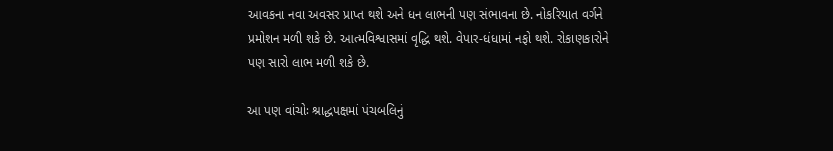આવકના નવા અવસર પ્રાપ્ત થશે અને ધન લાભની પણ સંભાવના છે. નોકરિયાત વર્ગને પ્રમોશન મળી શકે છે. આત્મવિશ્વાસમાં વૃદ્ધિ થશે. વેપાર-ધંધામાં નફો થશે. રોકાણકારોને પણ સારો લાભ મળી શકે છે.

આ પણ વાંચોઃ શ્રાદ્ધપક્ષમાં પંચબલિનું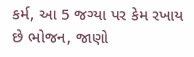કર્મ, આ 5 જગ્યા પર કેમ રખાય છે ભોજન, જાણો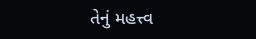તેનું મહત્ત્વ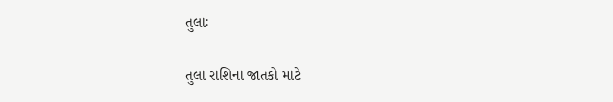તુલાઃ

તુલા રાશિના જાતકો માટે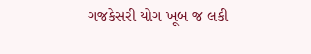ગજકેસરી યોગ ખૂબ જ લકી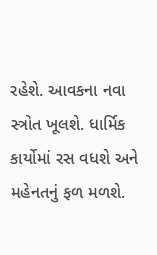રહેશે. આવકના નવા સ્ત્રોત ખૂલશે. ધાર્મિક કાર્યોમાં રસ વધશે અને મહેનતનું ફળ મળશે.